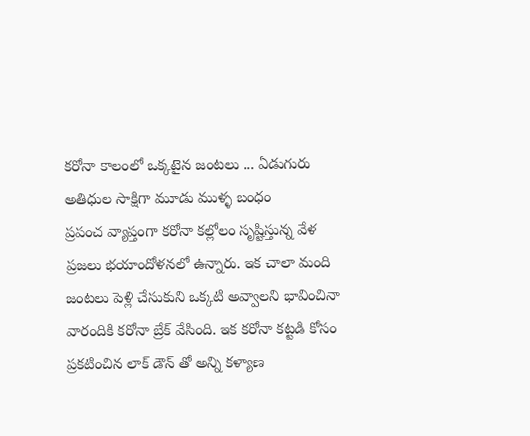కరోనా కాలంలో ఒక్కటైన జంటలు ... ఏడుగురు అతిధుల సాక్షిగా మూడు ముళ్ళ బంధం
ప్రపంచ వ్యాప్తంగా కరోనా కల్లోలం సృష్టిస్తున్న వేళ ప్రజలు భయాందోళనలో ఉన్నారు. ఇక చాలా మంది జంటలు పెళ్లి చేసుకుని ఒక్కటి అవ్వాలని భావించినా వారందికి కరోనా బ్రేక్ వేసింది. ఇక కరోనా కట్టడి కోసం ప్రకటించిన లాక్ డౌన్ తో అన్ని కళ్యాణ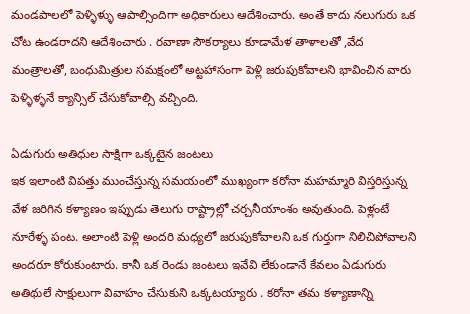మండపాలలో పెళ్ళిళ్ళు ఆపాల్సిందిగా అధికారులు ఆదేశించారు. అంతే కాదు నలుగురు ఒక చోట ఉండరాదని ఆదేశించారు . రవాణా సౌకర్యాలు కూడామేళ తాళాలతో ,వేద మంత్రాలతో, బంధుమిత్రుల సమక్షంలో అట్టహాసంగా పెళ్లి జరుపుకోవాలని భావించిన వారు పెళ్ళిళ్ళనే క్యాన్సిల్ చేసుకోవాల్సి వచ్చింది.

ఏడుగురు అతిధుల సాక్షిగా ఒక్కటైన జంటలు
ఇక ఇలాంటి విపత్తు ముంచేస్తున్న సమయంలో ముఖ్యంగా కరోనా మహమ్మారి విస్తరిస్తున్న వేళ జరిగిన కళ్యాణం ఇప్పుడు తెలుగు రాష్ట్రాల్లో చర్చనీయాంశం అవుతుంది. పెళ్లంటే నూరేళ్ళ పంట. అలాంటి పెళ్లి అందరి మధ్యలో జరుపుకోవాలని ఒక గుర్తుగా నిలిచిపోవాలని అందరూ కోరుకుంటారు. కానీ ఒక రెండు జంటలు ఇవేవి లేకుండానే కేవలం ఏడుగురు అతిథులే సాక్షులుగా వివాహం చేసుకుని ఒక్కటయ్యారు . కరోనా తమ కళ్యాణాన్ని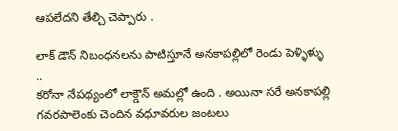ఆపలేదని తేల్చి చెప్పారు .

లాక్ డౌన్ నిబంధనలను పాటిస్తూనే అనకాపల్లిలో రెండు పెళ్ళిళ్ళు ..
కరోనా నేపథ్యంలో లాక్డౌన్ అమల్లో ఉంది . అయినా సరే అనకాపల్లి గవరపాలెంకు చెందిన వధూవరుల జంటలు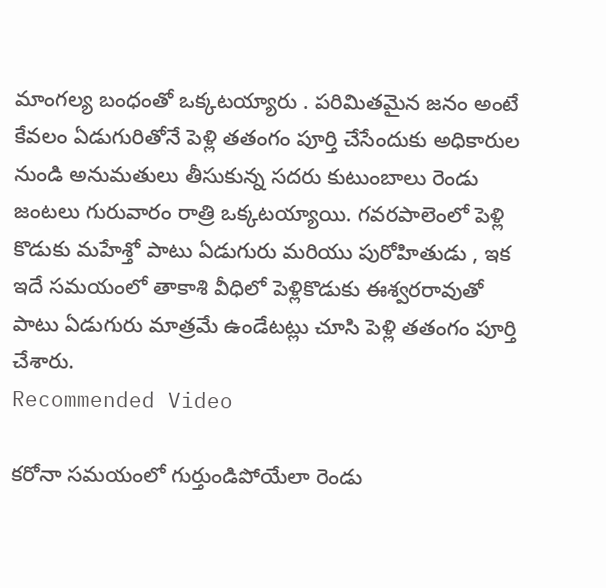మాంగల్య బంధంతో ఒక్కటయ్యారు . పరిమితమైన జనం అంటే కేవలం ఏడుగురితోనే పెళ్లి తతంగం పూర్తి చేసేందుకు అధికారుల నుండి అనుమతులు తీసుకున్న సదరు కుటుంబాలు రెండు జంటలు గురువారం రాత్రి ఒక్కటయ్యాయి. గవరపాలెంలో పెళ్లి కొడుకు మహేశ్తో పాటు ఏడుగురు మరియు పురోహితుడు , ఇక ఇదే సమయంలో తాకాశి వీధిలో పెళ్లికొడుకు ఈశ్వరరావుతో పాటు ఏడుగురు మాత్రమే ఉండేటట్లు చూసి పెళ్లి తతంగం పూర్తి చేశారు.
Recommended Video

కరోనా సమయంలో గుర్తుండిపోయేలా రెండు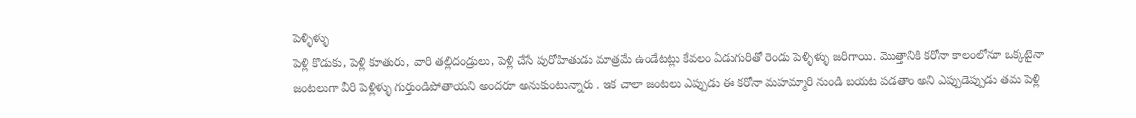పెళ్ళిళ్ళు
పెళ్లి కొడుకు, పెళ్లి కూతురు, వారి తల్లిదండ్రులు, పెళ్లి చేసే పురోహితుడు మాత్రమే ఉండేటట్లు కేవలం ఏడుగురితో రెండు పెళ్ళిళ్ళు జరిగాయి. మొత్తానికి కరోనా కాలంలోనూ ఒక్కటైనా జంటలుగా వీరి పెళ్లిళ్ళు గుర్తుండిపోతాయని అందరూ అనుకుంటున్నారు . ఇక చాలా జంటలు ఎప్పుడు ఈ కరోనా మహమ్మారి నుండి బయట పడతాం అని ఎప్పుడెప్పుడు తమ పెళ్లి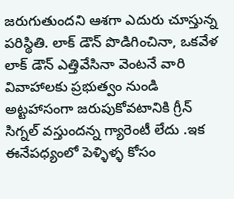జరుగుతుందని ఆశగా ఎదురు చూస్తున్న పరిస్థితి. లాక్ డౌన్ పొడిగించినా, ఒకవేళ లాక్ డౌన్ ఎత్తివేసినా వెంటనే వారి వివాహాలకు ప్రభుత్వం నుండి అట్టహాసంగా జరుపుకోవటానికి గ్రీన్ సిగ్నల్ వస్తుందన్న గ్యారెంటీ లేదు .ఇక ఈనేపధ్యంలో పెళ్ళిళ్ళ కోసం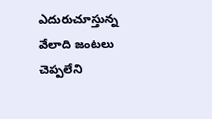ఎదురుచూస్తున్న వేలాది జంటలు చెప్పలేని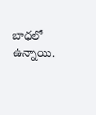బాధలో ఉన్నాయి.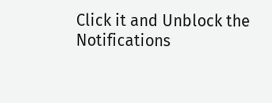Click it and Unblock the Notifications